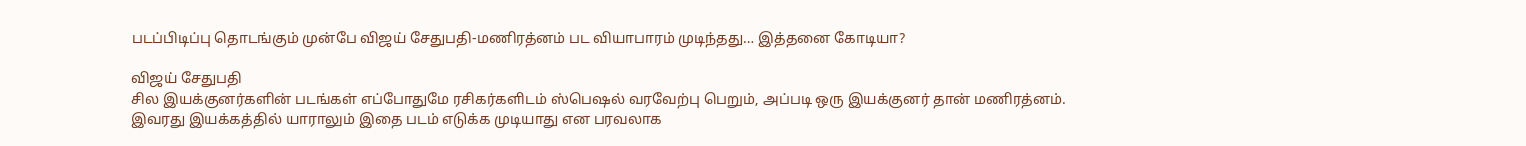படப்பிடிப்பு தொடங்கும் முன்பே விஜய் சேதுபதி-மணிரத்னம் பட வியாபாரம் முடிந்தது… இத்தனை கோடியா?

விஜய் சேதுபதி
சில இயக்குனர்களின் படங்கள் எப்போதுமே ரசிகர்களிடம் ஸ்பெஷல் வரவேற்பு பெறும், அப்படி ஒரு இயக்குனர் தான் மணிரத்னம்.
இவரது இயக்கத்தில் யாராலும் இதை படம் எடுக்க முடியாது என பரவலாக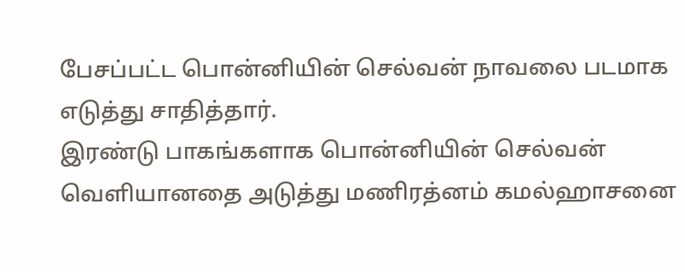பேசப்பட்ட பொன்னியின் செல்வன் நாவலை படமாக எடுத்து சாதித்தார்.
இரண்டு பாகங்களாக பொன்னியின் செல்வன் வெளியானதை அடுத்து மணிரத்னம் கமல்ஹாசனை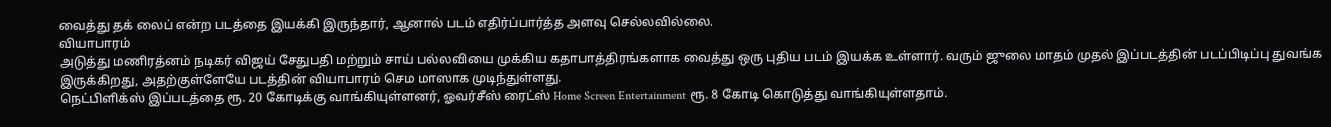வைத்து தக் லைப் என்ற படத்தை இயக்கி இருந்தார், ஆனால் படம் எதிர்ப்பார்த்த அளவு செல்லவில்லை.
வியாபாரம்
அடுத்து மணிரத்னம் நடிகர் விஜய் சேதுபதி மற்றும் சாய் பல்லவியை முக்கிய கதாபாத்திரங்களாக வைத்து ஒரு புதிய படம் இயக்க உள்ளார். வரும் ஜுலை மாதம் முதல் இப்படத்தின் படப்பிடிப்பு துவங்க இருக்கிறது, அதற்குள்ளேயே படத்தின் வியாபாரம் செம மாஸாக முடிந்துள்ளது.
நெட்பிளிக்ஸ் இப்படத்தை ரூ. 20 கோடிக்கு வாங்கியுள்ளனர், ஓவர்சீஸ் ரைட்ஸ் Home Screen Entertainment ரூ. 8 கோடி கொடுத்து வாங்கியுள்ளதாம்.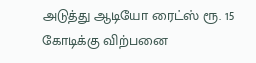அடுத்து ஆடியோ ரைட்ஸ் ரூ. 15 கோடிக்கு விற்பனை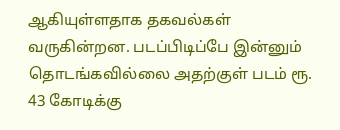ஆகியுள்ளதாக தகவல்கள் வருகின்றன. படப்பிடிப்பே இன்னும் தொடங்கவில்லை அதற்குள் படம் ரூ. 43 கோடிக்கு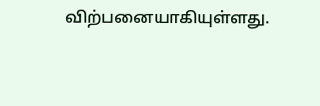விற்பனையாகியுள்ளது.